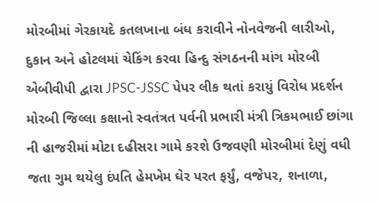મોરબીમાં ગેરકાયદે કતલખાના બંધ કરાવીને નોનવેજની લારીઓ, દુકાન અને હોટલમાં ચેકિંગ કરવા હિન્દુ સંગઠનની માંગ મોરબી એબીવીપી દ્વારા JPSC-JSSC પેપર લીક થતાં કરાયું વિરોધ પ્રદર્શન મોરબી જિલ્લા કક્ષાનો સ્વતંત્રત પર્વની પ્રભારી મંત્રી ત્રિકમભાઈ છાંગા ની હાજરીમાં મોટા દહીસરા ગામે કરશે ઉજવણી મોરબીમાં દેણું વધી જતા ગુમ થયેલુ દંપતિ હેમખેમ ઘેર પરત ફર્યું, વજેપર, શનાળા,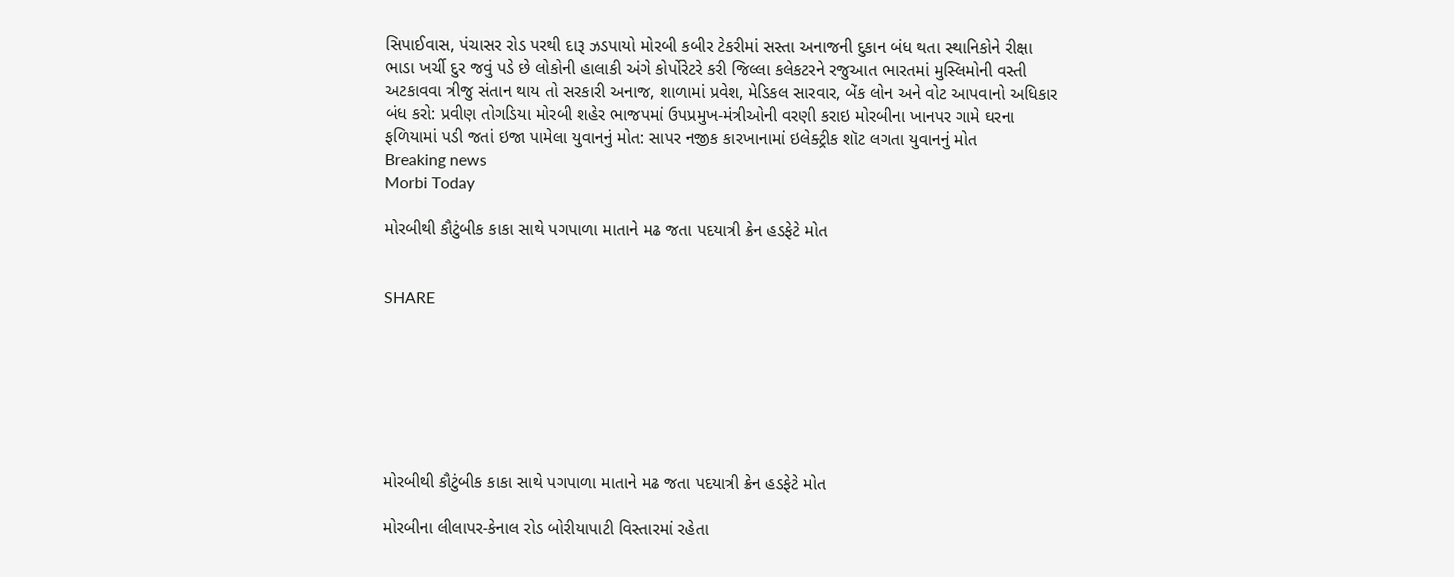સિપાઈવાસ, પંચાસર રોડ પરથી દારૂ ઝડપાયો મોરબી કબીર ટેકરીમાં સસ્તા અનાજની દુકાન બંધ થતા સ્થાનિકોને રીક્ષા ભાડા ખર્ચી દુર જવું પડે છે લોકોની હાલાકી અંગે કોર્પોરેટરે કરી જિલ્લા કલેકટરને રજુઆત ભારતમાં મુસ્લિમોની વસ્તી અટકાવવા ત્રીજુ સંતાન થાય તો સરકારી અનાજ, શાળામાં પ્રવેશ, મેડિકલ સારવાર, બેંક લોન અને વોટ આપવાનો અધિકાર બંધ કરો: પ્રવીણ તોગડિયા મોરબી શહેર ભાજપમાં ઉપપ્રમુખ-મંત્રીઓની વરણી કરાઇ મોરબીના ખાનપર ગામે ઘરના ફળિયામાં પડી જતાં ઇજા પામેલા યુવાનનું મોત: સાપર નજીક કારખાનામાં ઇલેક્ટ્રીક શૉટ લગતા યુવાનનું મોત
Breaking news
Morbi Today

મોરબીથી કૌટુંબીક કાકા સાથે પગપાળા માતાને મઢ જતા પદયાત્રી ક્રેન હડફેટે મોત


SHARE







મોરબીથી કૌટુંબીક કાકા સાથે પગપાળા માતાને મઢ જતા પદયાત્રી ક્રેન હડફેટે મોત

મોરબીના લીલાપર-કેનાલ રોડ બોરીયાપાટી વિસ્તારમાં રહેતા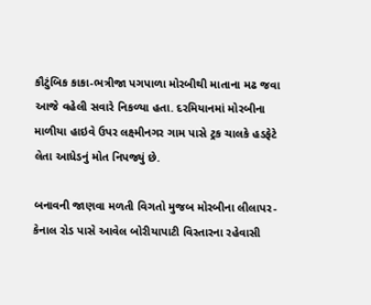કૌટુંબિક કાકા-ભત્રીજા પગપાળા મોરબીથી માતાના મઢ જવા આજે વહેલી સવારે નિકળ્યા હતા. દરમિયાનમાં મોરબીના માળીયા હાઇવે ઉપર લક્ષ્મીનગર ગામ પાસે ટ્રક ચાલકે હડફેટે લેતા આધેડનું મોત નિપજ્યું છે.

બનાવની જાણવા મળતી વિગતો મુજબ મોરબીના લીલાપર-કેનાલ રોડ પાસે આવેલ બોરીયાપાટી વિસ્તારના રહેવાસી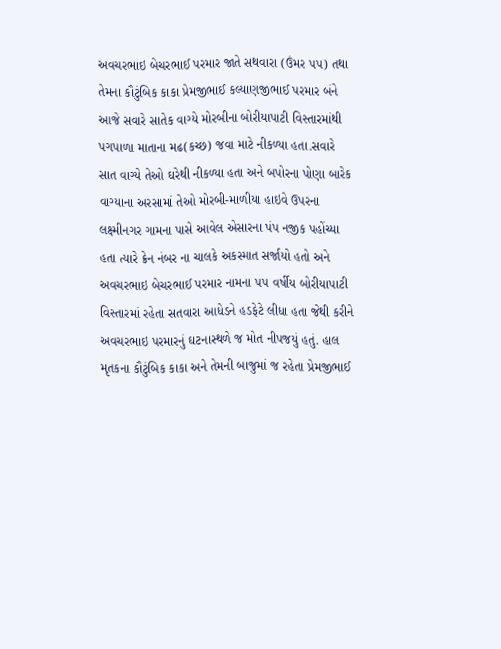અવચરભાઇ બેચરભાઈ પરમાર જાતે સથવારા (ઉંમર ૫૫) તથા તેમના કૌટુંબિક કાકા પ્રેમજીભાઈ કલ્યાણજીભાઈ પરમાર બંને આજે સવારે સાતેક વાગ્યે મોરબીના બોરીયાપાટી વિસ્તારમાંથી પગપાળા માતાના મઢ(કચ્છ) જવા માટે નીકળ્યા હતા.સવારે સાત વાગ્યે તેઓ ઘરેથી નીકળ્યા હતા અને બપોરના પોણા બારેક વાગ્યાના અરસામાં તેઓ મોરબી-માળીયા હાઇવે ઉપરના લક્ષ્મીનગર ગામના પાસે આવેલ એસારના પંપ નજીક પહોંચ્યા હતા ત્યારે ક્રેન નંબર ના ચાલકે અકસ્માત સર્જાયો હતો અને અવચરભાઇ બેચરભાઈ પરમાર નામના ૫૫ વર્ષીય બોરીયાપાટી વિસ્તારમાં રહેતા સતવારા આધેડને હડફેટે લીધા હતા જેથી કરીને અવચરભાઇ પરમારનું ઘટનાસ્થળે જ મોત નીપજયું હતું. હાલ મૃતકના કૌટુંબિક કાકા અને તેમની બાજુમાં જ રહેતા પ્રેમજીભાઈ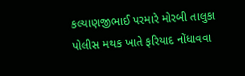કલ્યાણજીભાઈ પરમારે મોરબી તાલુકા પોલીસ મથક ખાતે ફરિયાદ નોંધાવવા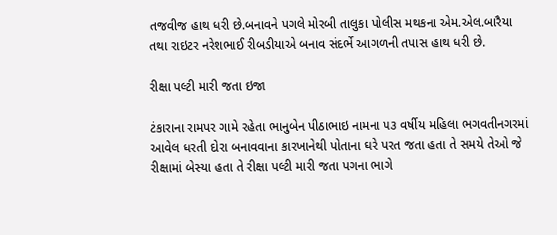તજવીજ હાથ ધરી છે.બનાવને પગલે મોરબી તાલુકા પોલીસ મથકના એમ.એલ.બારૈયા તથા રાઇટર નરેશભાઈ રીબડીયાએ બનાવ સંદર્ભે આગળની તપાસ હાથ ધરી છે.

રીક્ષા પલ્ટી મારી જતા ઇજા

ટંકારાના રામપર ગામે રહેતા ભાનુબેન પીઠાભાઇ નામના ૫૩ વર્ષીય મહિલા ભગવતીનગરમાં આવેલ ધરતી દોરા બનાવવાના કારખાનેથી પોતાના ઘરે પરત જતા હતા તે સમયે તેઓ જે રીક્ષામાં બેસ્યા હતા તે રીક્ષા પલ્ટી મારી જતા પગના ભાગે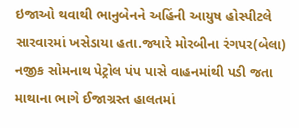ઇજાઓ થવાથી ભાનુબેનને અહિંની આયુષ હોસ્પીટલે સારવારમાં ખસેડાયા હતા.જ્યારે મોરબીના રંગપર(બેલા) નજીક સોમનાથ પેટ્રોલ પંપ પાસે વાહનમાંથી પડી જતા માથાના ભાગે ઈજાગ્રસ્ત હાલતમાં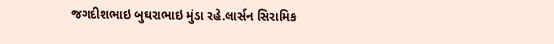જગદીશભાઇ બુઘરાભાઇ મુંડા રહે.લાર્સન સિરામિક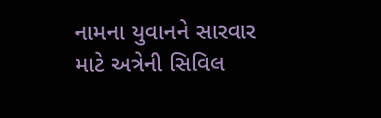નામના યુવાનને સારવાર માટે અત્રેની સિવિલ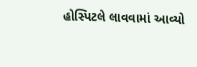હોસ્પિટલે લાવવામાં આવ્યો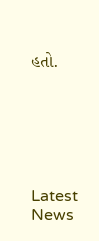હતો.






Latest News